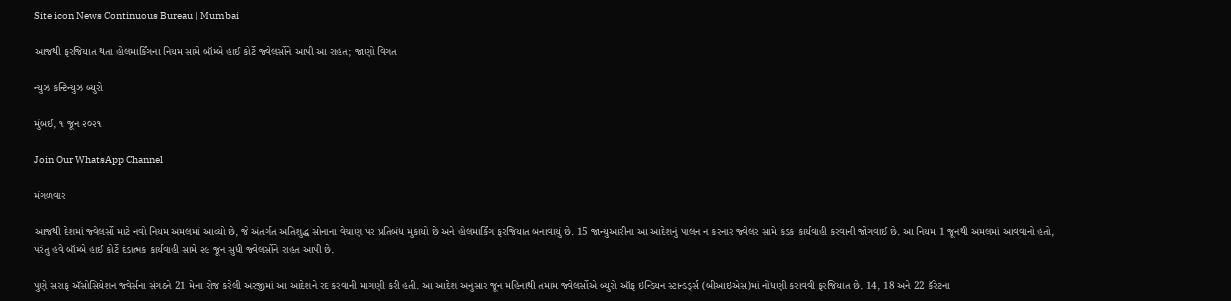Site icon News Continuous Bureau | Mumbai

આજથી ફરજિયાત થતા હોલમાર્કિંગના નિયમ સામે બૉમ્બે હાઈ કોર્ટે જ્વેલર્સોને આપી આ રાહત; જાણો વિગત

ન્યુઝ કન્ટિન્યુઝ બ્યુરો

મુંબઈ, ૧ જૂન ૨૦૨૧

Join Our WhatsApp Channel

મંગળવાર

આજથી દેશમાં જ્વેલર્સો માટે નવો નિયમ અમલમાં આવ્યો છે, જે અંતર્ગત અતિશુદ્ધ સોનાના વેચાણ પર પ્રતિબંધ મુકાયો છે અને હોલમાર્કિંગ ફરજિયાત બનાવાયું છે. 15 જાન્યુઆરીના આ આદેશનું પાલન ન કરનાર જ્વેલર સામે કડક કાર્યવાહી કરવાની જોગવાઈ છે. આ નિયમ 1 જૂનથી અમલમાં આવવાનો હતો, પરંતુ હવે બૉમ્બે હાઈ કોર્ટે દંડાત્મક કાર્યવાહી સામે ૨૯ જૂન સુધી જ્વેલર્સોને રાહત આપી છે.

પુણે સરાફ ઍસોસિયેશન જ્વેર્સના સંગઠને 21 મેના રોજ કરેલી અરજીમાં આ આદેશને રદ કરવાની માગણી કરી હતી. આ આદેશ અનુસાર જૂન મહિનાથી તમામ જ્વેલર્સોએ બ્યુરો ઑફ ઇન્ડિયન સ્ટાન્ડર્ડ્સ (બીઆઇએસ)માં નોંધણી કરાવવી ફરજિયાત છે. 14, 18 અને 22 કૅરેટના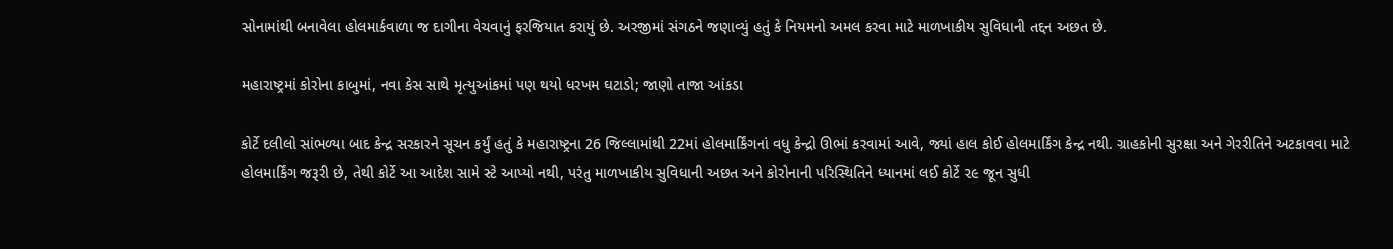સોનામાંથી બનાવેલા હોલમાર્કવાળા જ દાગીના વેચવાનું ફરજિયાત કરાયું છે. અરજીમાં સંગઠને જણાવ્યું હતું કે નિયમનો અમલ કરવા માટે માળખાકીય સુવિધાની તદ્દન અછત છે.

મહારાષ્ટ્રમાં કોરોના કાબુમાં, નવા કેસ સાથે મૃત્યુઆંકમાં પણ થયો ધરખમ ઘટાડો; જાણો તાજા આંકડા

કોર્ટે દલીલો સાંભળ્યા બાદ કેન્દ્ર સરકારને સૂચન કર્યું હતું કે મહારાષ્ટ્રના 26 જિલ્લામાંથી 22માં હોલમાર્કિંગનાં વધુ કેન્દ્રો ઊભાં કરવામાં આવે, જ્યાં હાલ કોઈ હોલમાર્કિંગ કેન્દ્ર નથી. ગ્રાહકોની સુરક્ષા અને ગેરરીતિને અટકાવવા માટે હોલમાર્કિંગ જરૂરી છે, તેથી કોર્ટે આ આદેશ સામે સ્ટે આપ્યો નથી, પરંતુ માળખાકીય સુવિધાની અછત અને કોરોનાની પરિસ્થિતિને ધ્યાનમાં લઈ કોર્ટે ૨૯ જૂન સુધી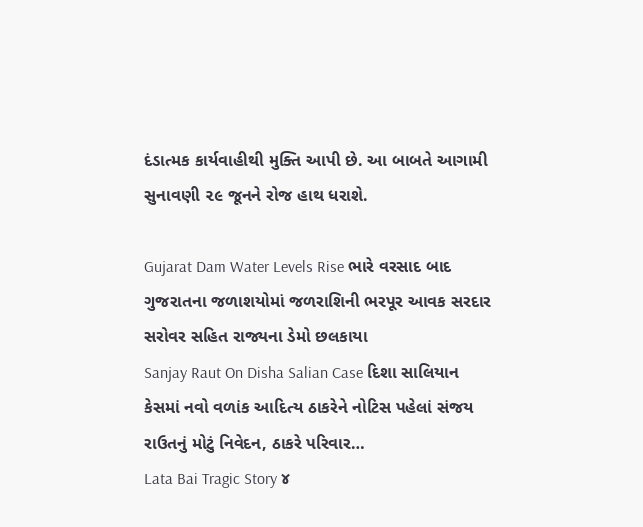દંડાત્મક કાર્યવાહીથી મુક્તિ આપી છે. આ બાબતે આગામી સુનાવણી ૨૯ જૂનને રોજ હાથ ધરાશે.

Gujarat Dam Water Levels Rise ભારે વરસાદ બાદ ગુજરાતના જળાશયોમાં જળરાશિની ભરપૂર આવક સરદાર સરોવર સહિત રાજ્યના ડેમો છલકાયા
Sanjay Raut On Disha Salian Case દિશા સાલિયાન કેસમાં નવો વળાંક આદિત્ય ઠાકરેને નોટિસ પહેલાં સંજય રાઉતનું મોટું નિવેદન, ઠાકરે પરિવાર…
Lata Bai Tragic Story ૪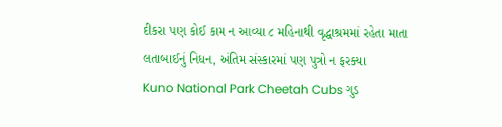દીકરા પણ કોઈ કામ ન આવ્યા ૮ મહિનાથી વૃદ્ધાશ્રમમાં રહેતા માતા લતાબાઈનું નિધન, અંતિમ સંસ્કારમાં પણ પુત્રો ન ફરક્યા
Kuno National Park Cheetah Cubs ગુડ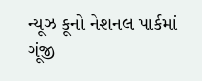ન્યૂઝ કૂનો નેશનલ પાર્કમાં ગૂંજી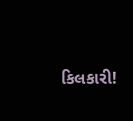કિલકારી!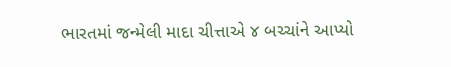ભારતમાં જન્મેલી માદા ચીત્તાએ ૪ બચ્ચાંને આપ્યો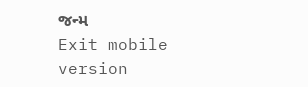જન્મ
Exit mobile version